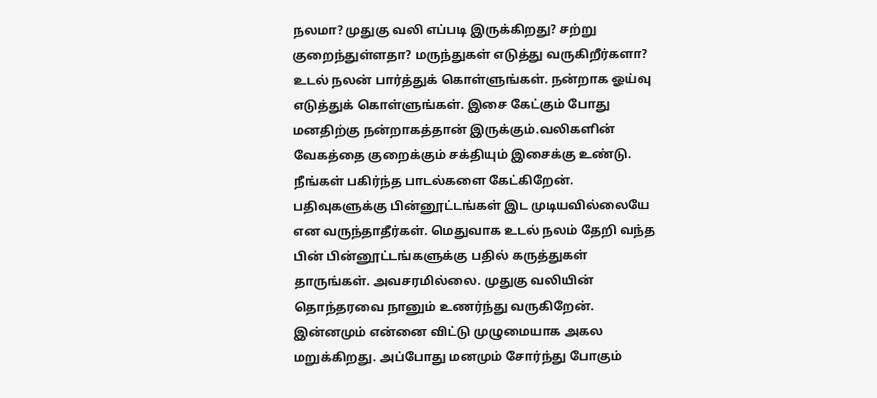நலமா? முதுகு வலி எப்படி இருக்கிறது? சற்று குறைந்துள்ளதா? மருந்துகள் எடுத்து வருகிறீர்களா? உடல் நலன் பார்த்துக் கொள்ளுங்கள். நன்றாக ஓய்வு எடுத்துக் கொள்ளுங்கள். இசை கேட்கும் போது மனதிற்கு நன்றாகத்தான் இருக்கும்.வலிகளின் வேகத்தை குறைக்கும் சக்தியும் இசைக்கு உண்டு. நீங்கள் பகிர்ந்த பாடல்களை கேட்கிறேன். பதிவுகளுக்கு பின்னூட்டங்கள் இட முடியவில்லையே என வருந்தாதீர்கள். மெதுவாக உடல் நலம் தேறி வந்த பின் பின்னூட்டங்களுக்கு பதில் கருத்துகள் தாருங்கள். அவசரமில்லை. முதுகு வலியின் தொந்தரவை நானும் உணர்ந்து வருகிறேன். இன்னமும் என்னை விட்டு முழுமையாக அகல மறுக்கிறது. அப்போது மனமும் சோர்ந்து போகும்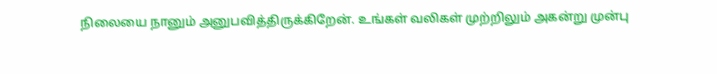நிலையை நானும் அனுபவித்திருக்கிறேன். உங்கள் வலிகள் முற்றிலும் அகன்று முன்பு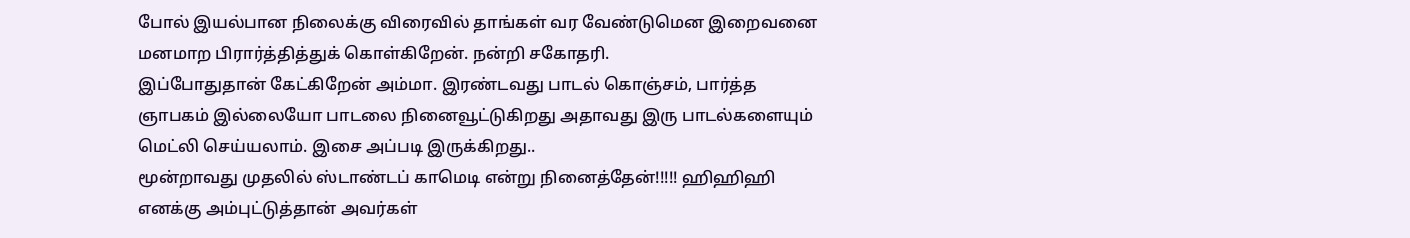போல் இயல்பான நிலைக்கு விரைவில் தாங்கள் வர வேண்டுமென இறைவனை மனமாற பிரார்த்தித்துக் கொள்கிறேன். நன்றி சகோதரி.
இப்போதுதான் கேட்கிறேன் அம்மா. இரண்டவது பாடல் கொஞ்சம், பார்த்த ஞாபகம் இல்லையோ பாடலை நினைவூட்டுகிறது அதாவது இரு பாடல்களையும் மெட்லி செய்யலாம். இசை அப்படி இருக்கிறது..
மூன்றாவது முதலில் ஸ்டாண்டப் காமெடி என்று நினைத்தேன்!!!!! ஹிஹிஹி எனக்கு அம்புட்டுத்தான் அவர்கள்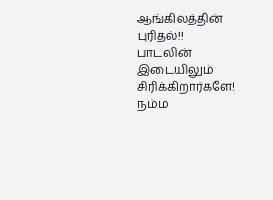ஆங்கிலத்தின் புரிதல்!!
பாடலின் இடையிலும் சிரிக்கிறார்களே! நம்ம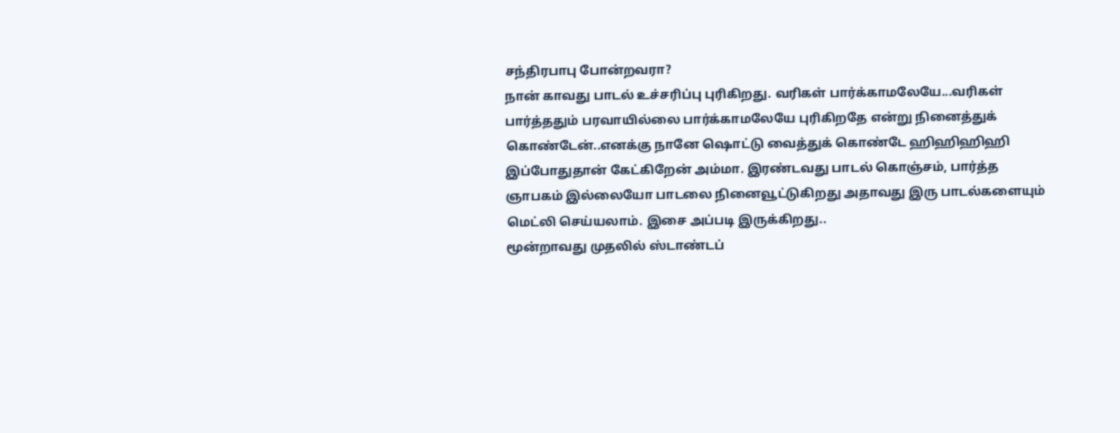சந்திரபாபு போன்றவரா?
நான் காவது பாடல் உச்சரிப்பு புரிகிறது. வரிகள் பார்க்காமலேயே...வரிகள் பார்த்ததும் பரவாயில்லை பார்க்காமலேயே புரிகிறதே என்று நினைத்துக் கொண்டேன்..எனக்கு நானே ஷொட்டு வைத்துக் கொண்டே ஹிஹிஹிஹி
இப்போதுதான் கேட்கிறேன் அம்மா. இரண்டவது பாடல் கொஞ்சம், பார்த்த ஞாபகம் இல்லையோ பாடலை நினைவூட்டுகிறது அதாவது இரு பாடல்களையும் மெட்லி செய்யலாம். இசை அப்படி இருக்கிறது..
மூன்றாவது முதலில் ஸ்டாண்டப்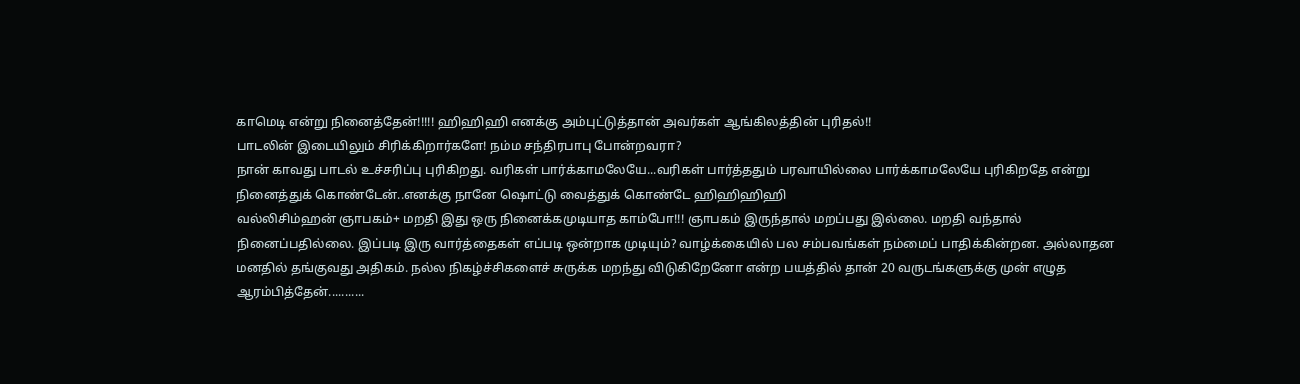காமெடி என்று நினைத்தேன்!!!!! ஹிஹிஹி எனக்கு அம்புட்டுத்தான் அவர்கள் ஆங்கிலத்தின் புரிதல்!!
பாடலின் இடையிலும் சிரிக்கிறார்களே! நம்ம சந்திரபாபு போன்றவரா?
நான் காவது பாடல் உச்சரிப்பு புரிகிறது. வரிகள் பார்க்காமலேயே...வரிகள் பார்த்ததும் பரவாயில்லை பார்க்காமலேயே புரிகிறதே என்று நினைத்துக் கொண்டேன்..எனக்கு நானே ஷொட்டு வைத்துக் கொண்டே ஹிஹிஹிஹி
வல்லிசிம்ஹன் ஞாபகம்+ மறதி இது ஒரு நினைக்கமுடியாத காம்போ!!! ஞாபகம் இருந்தால் மறப்பது இல்லை. மறதி வந்தால் நினைப்பதில்லை. இப்படி இரு வார்த்தைகள் எப்படி ஒன்றாக முடியும்? வாழ்க்கையில் பல சம்பவங்கள் நம்மைப் பாதிக்கின்றன. அல்லாதன மனதில் தங்குவது அதிகம். நல்ல நிகழ்ச்சிகளைச் சுருக்க மறந்து விடுகிறேனோ என்ற பயத்தில் தான் 20 வருடங்களுக்கு முன் எழுத ஆரம்பித்தேன்...........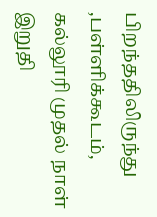பிறந்ததிலிருந்து ,பள்ளிக்கூடம், கல்லூரி முதல் நாள் இறுதி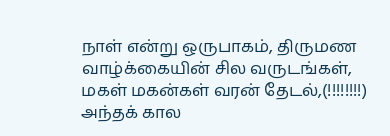நாள் என்று ஒருபாகம், திருமண வாழ்க்கையின் சில வருடங்கள், மகள் மகன்கள் வரன் தேடல்,(!!!!!!!!) அந்தக் கால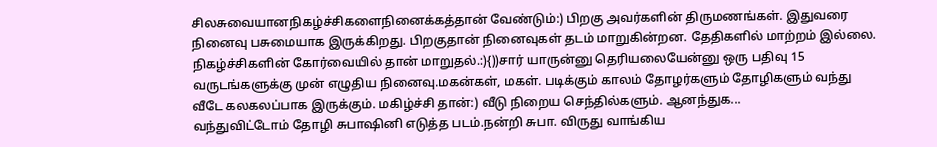சிலசுவையானநிகழ்ச்சிகளைநினைக்கத்தான் வேண்டும்:) பிறகு அவர்களின் திருமணங்கள். இதுவரை நினைவு பசுமையாக இருக்கிறது. பிறகுதான் நினைவுகள் தடம் மாறுகின்றன. தேதிகளில் மாற்றம் இல்லை. நிகழ்ச்சிகளின் கோர்வையில் தான் மாறுதல்.:){))சார் யாருன்னு தெரியலையேன்னு ஒரு பதிவு 15 வருடங்களுக்கு முன் எழுதிய நினைவு.மகன்கள், மகள். படிக்கும் காலம் தோழர்களும் தோழிகளும் வந்து வீடே கலகலப்பாக இருக்கும். மகிழ்ச்சி தான்:) வீடு நிறைய செந்தில்களும். ஆனந்துக...
வந்துவிட்டோம் தோழி சுபாஷினி எடுத்த படம்.நன்றி சுபா. விருது வாங்கிய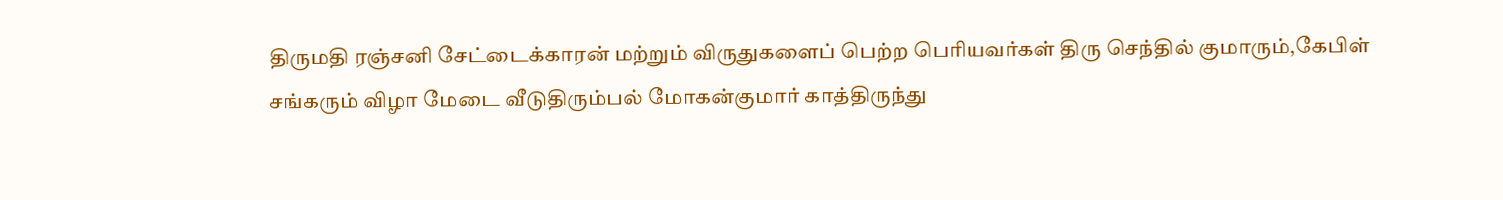திருமதி ரஞ்சனி சேட்டைக்காரன் மற்றும் விருதுகளைப் பெற்ற பெரியவர்கள் திரு செந்தில் குமாரும்,கேபிள் சங்கரும் விழா மேடை வீடுதிரும்பல் மோகன்குமார் காத்திருந்து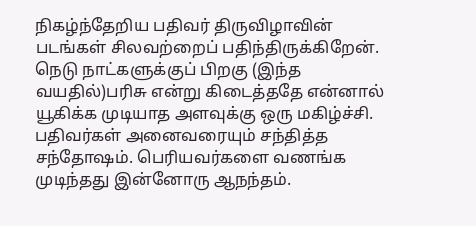நிகழ்ந்தேறிய பதிவர் திருவிழாவின் படங்கள் சிலவற்றைப் பதிந்திருக்கிறேன். நெடு நாட்களுக்குப் பிறகு (இந்த வயதில்)பரிசு என்று கிடைத்ததே என்னால் யூகிக்க முடியாத அளவுக்கு ஒரு மகிழ்ச்சி. பதிவர்கள் அனைவரையும் சந்தித்த சந்தோஷம். பெரியவர்களை வணங்க முடிந்தது இன்னோரு ஆநந்தம்.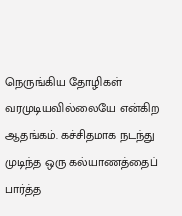நெருங்கிய தோழிகள் வரமுடியவில்லையே என்கிற ஆதங்கம். கச்சிதமாக நடந்து முடிந்த ஒரு கல்யாணத்தைப் பார்த்த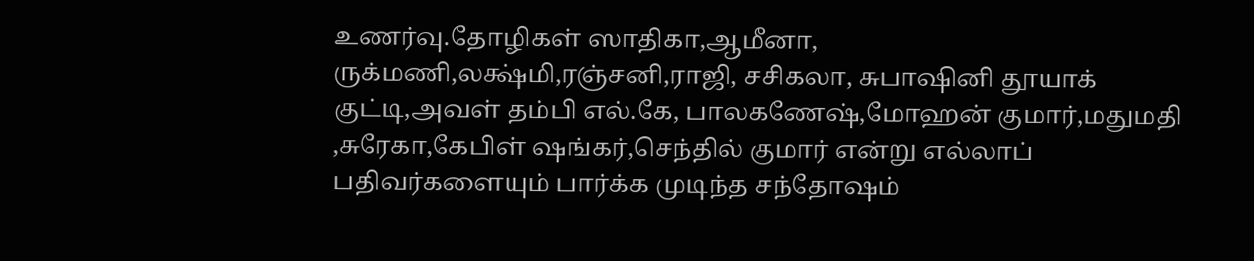உணர்வு.தோழிகள் ஸாதிகா,ஆமீனா, ருக்மணி,லக்ஷ்மி,ரஞ்சனி,ராஜி, சசிகலா, சுபாஷினி தூயாக் குட்டி,அவள் தம்பி எல்.கே, பாலகணேஷ்,மோஹன் குமார்,மதுமதி ,சுரேகா,கேபிள் ஷங்கர்,செந்தில் குமார் என்று எல்லாப் பதிவர்களையும் பார்க்க முடிந்த சந்தோஷம்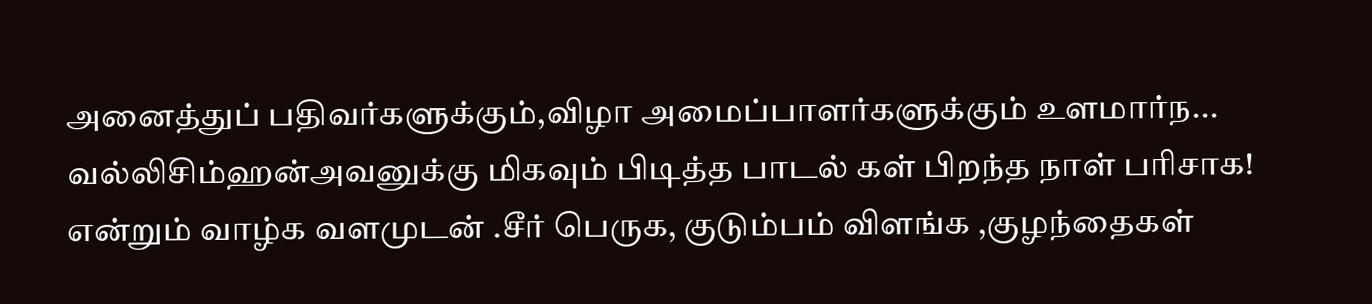அனைத்துப் பதிவர்களுக்கும்,விழா அமைப்பாளர்களுக்கும் உளமார்ந...
வல்லிசிம்ஹன்அவனுக்கு மிகவும் பிடித்த பாடல் கள் பிறந்த நாள் பரிசாக! என்றும் வாழ்க வளமுடன் .சீர் பெருக, குடும்பம் விளங்க ,குழந்தைகள்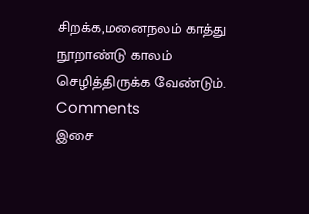சிறக்க,மனைநலம் காத்து நூறாண்டு காலம் செழித்திருக்க வேண்டும்.
Comments
இசை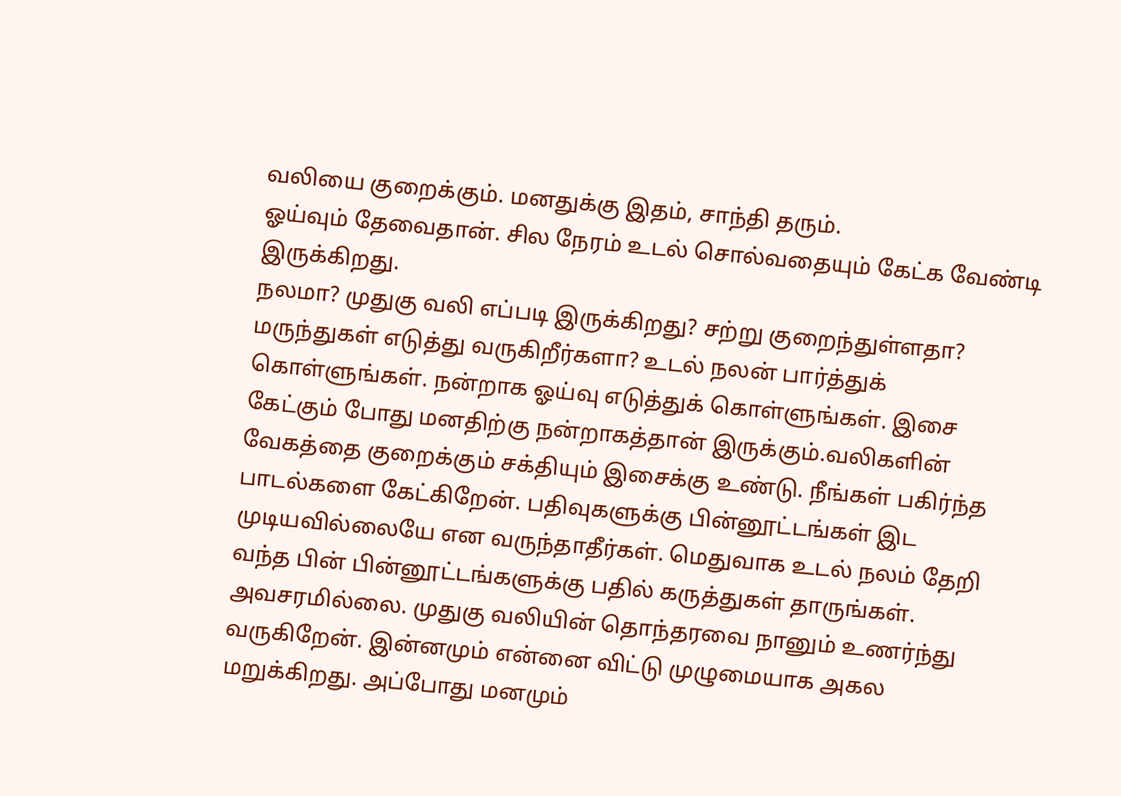வலியை குறைக்கும். மனதுக்கு இதம், சாந்தி தரும்.
ஓய்வும் தேவைதான். சில நேரம் உடல் சொல்வதையும் கேட்க வேண்டி இருக்கிறது.
நலமா? முதுகு வலி எப்படி இருக்கிறது? சற்று குறைந்துள்ளதா? மருந்துகள் எடுத்து வருகிறீர்களா? உடல் நலன் பார்த்துக் கொள்ளுங்கள். நன்றாக ஓய்வு எடுத்துக் கொள்ளுங்கள். இசை கேட்கும் போது மனதிற்கு நன்றாகத்தான் இருக்கும்.வலிகளின் வேகத்தை குறைக்கும் சக்தியும் இசைக்கு உண்டு. நீங்கள் பகிர்ந்த பாடல்களை கேட்கிறேன். பதிவுகளுக்கு பின்னூட்டங்கள் இட முடியவில்லையே என வருந்தாதீர்கள். மெதுவாக உடல் நலம் தேறி வந்த பின் பின்னூட்டங்களுக்கு பதில் கருத்துகள் தாருங்கள். அவசரமில்லை. முதுகு வலியின் தொந்தரவை நானும் உணர்ந்து வருகிறேன். இன்னமும் என்னை விட்டு முழுமையாக அகல மறுக்கிறது. அப்போது மனமும்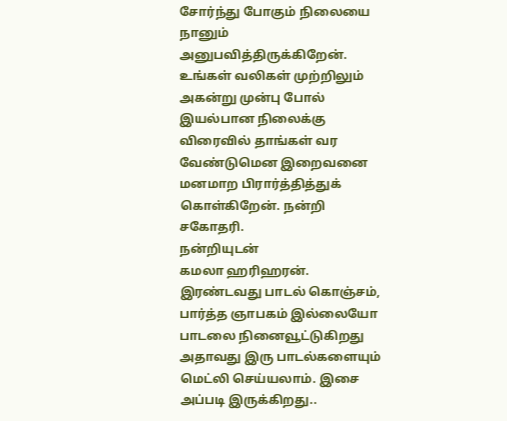சோர்ந்து போகும் நிலையை நானும் அனுபவித்திருக்கிறேன். உங்கள் வலிகள் முற்றிலும் அகன்று முன்பு போல் இயல்பான நிலைக்கு விரைவில் தாங்கள் வர வேண்டுமென இறைவனை மனமாற பிரார்த்தித்துக் கொள்கிறேன். நன்றி சகோதரி.
நன்றியுடன்
கமலா ஹரிஹரன்.
இரண்டவது பாடல் கொஞ்சம், பார்த்த ஞாபகம் இல்லையோ பாடலை நினைவூட்டுகிறது அதாவது இரு பாடல்களையும் மெட்லி செய்யலாம். இசை அப்படி இருக்கிறது..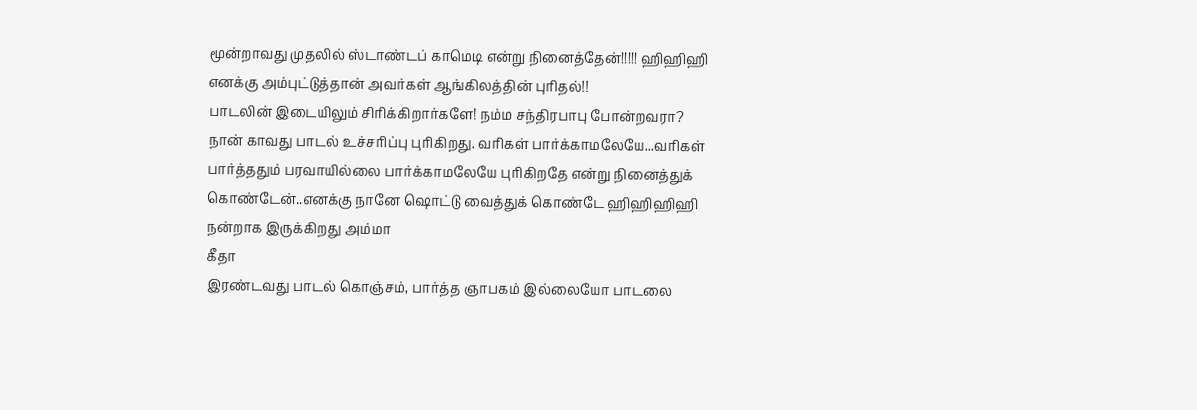மூன்றாவது முதலில் ஸ்டாண்டப் காமெடி என்று நினைத்தேன்!!!!! ஹிஹிஹி எனக்கு அம்புட்டுத்தான் அவர்கள் ஆங்கிலத்தின் புரிதல்!!
பாடலின் இடையிலும் சிரிக்கிறார்களே! நம்ம சந்திரபாபு போன்றவரா?
நான் காவது பாடல் உச்சரிப்பு புரிகிறது. வரிகள் பார்க்காமலேயே...வரிகள் பார்த்ததும் பரவாயில்லை பார்க்காமலேயே புரிகிறதே என்று நினைத்துக் கொண்டேன்..எனக்கு நானே ஷொட்டு வைத்துக் கொண்டே ஹிஹிஹிஹி
நன்றாக இருக்கிறது அம்மா
கீதா
இரண்டவது பாடல் கொஞ்சம், பார்த்த ஞாபகம் இல்லையோ பாடலை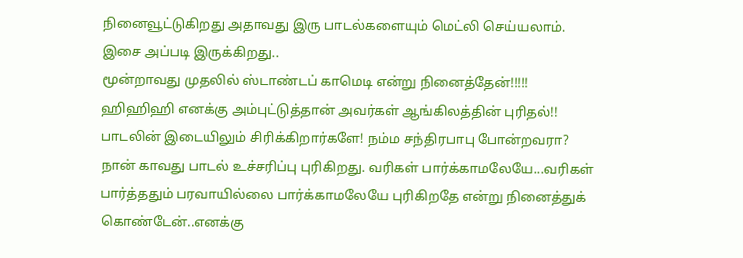நினைவூட்டுகிறது அதாவது இரு பாடல்களையும் மெட்லி செய்யலாம். இசை அப்படி இருக்கிறது..
மூன்றாவது முதலில் ஸ்டாண்டப் காமெடி என்று நினைத்தேன்!!!!! ஹிஹிஹி எனக்கு அம்புட்டுத்தான் அவர்கள் ஆங்கிலத்தின் புரிதல்!!
பாடலின் இடையிலும் சிரிக்கிறார்களே! நம்ம சந்திரபாபு போன்றவரா?
நான் காவது பாடல் உச்சரிப்பு புரிகிறது. வரிகள் பார்க்காமலேயே...வரிகள் பார்த்ததும் பரவாயில்லை பார்க்காமலேயே புரிகிறதே என்று நினைத்துக் கொண்டேன்..எனக்கு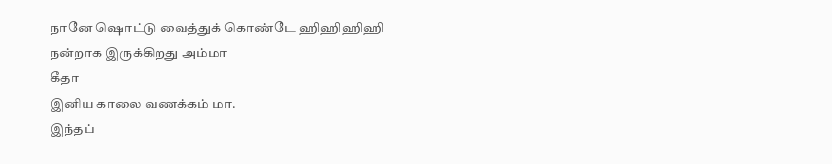நானே ஷொட்டு வைத்துக் கொண்டே ஹிஹிஹிஹி
நன்றாக இருக்கிறது அம்மா
கீதா
இனிய காலை வணக்கம் மா.
இந்தப்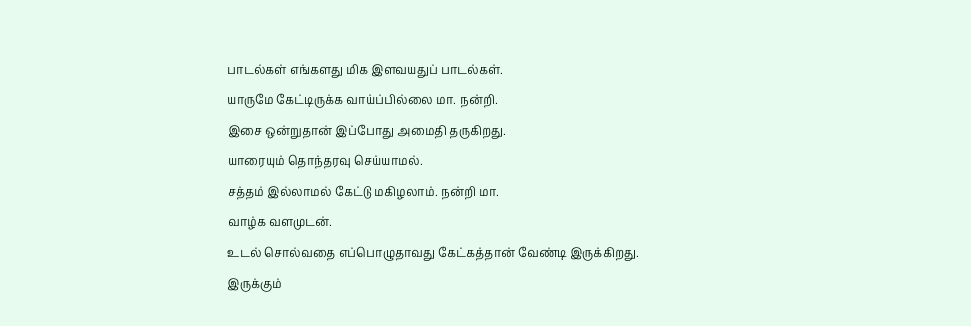பாடல்கள் எங்களது மிக இளவயதுப் பாடல்கள்.
யாருமே கேட்டிருக்க வாய்ப்பில்லை மா. நன்றி.
இசை ஒன்றுதான் இப்போது அமைதி தருகிறது.
யாரையும் தொந்தரவு செய்யாமல்.
சத்தம் இல்லாமல் கேட்டு மகிழலாம். நன்றி மா.
வாழ்க வளமுடன்.
உடல் சொல்வதை எப்பொழுதாவது கேட்கத்தான் வேண்டி இருக்கிறது.
இருக்கும்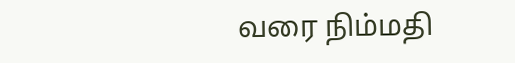வரை நிம்மதி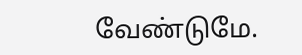வேண்டுமே.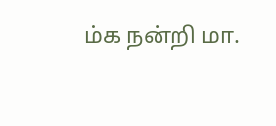ம்க நன்றி மா.